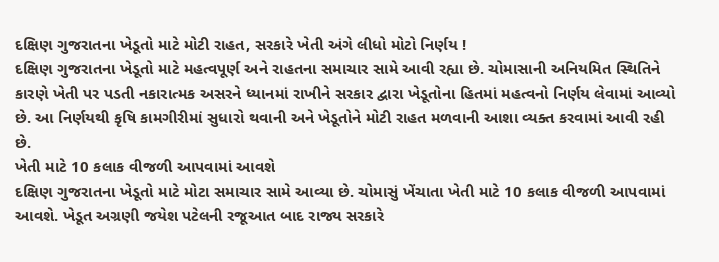દક્ષિણ ગુજરાતના ખેડૂતો માટે મોટી રાહત, સરકારે ખેતી અંગે લીધો મોટો નિર્ણય !
દક્ષિણ ગુજરાતના ખેડૂતો માટે મહત્વપૂર્ણ અને રાહતના સમાચાર સામે આવી રહ્યા છે. ચોમાસાની અનિયમિત સ્થિતિને કારણે ખેતી પર પડતી નકારાત્મક અસરને ધ્યાનમાં રાખીને સરકાર દ્વારા ખેડૂતોના હિતમાં મહત્વનો નિર્ણય લેવામાં આવ્યો છે. આ નિર્ણયથી કૃષિ કામગીરીમાં સુધારો થવાની અને ખેડૂતોને મોટી રાહત મળવાની આશા વ્યક્ત કરવામાં આવી રહી છે.
ખેતી માટે 10 કલાક વીજળી આપવામાં આવશે
દક્ષિણ ગુજરાતના ખેડૂતો માટે મોટા સમાચાર સામે આવ્યા છે. ચોમાસું ખેંચાતા ખેતી માટે 10 કલાક વીજળી આપવામાં આવશે. ખેડૂત અગ્રણી જયેશ પટેલની રજૂઆત બાદ રાજ્ય સરકારે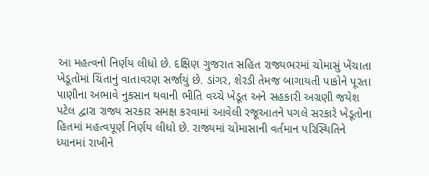આ મહત્વનો નિર્ણય લીધો છે. દક્ષિણ ગુજરાત સહિત રાજ્યભરમાં ચોમાસું ખેંચાતા ખેડૂતોમાં ચિંતાનું વાતાવરણ સર્જાયું છે. ડાંગર, શેરડી તેમજ બાગાયતી પાકોને પૂરતા પાણીના અભાવે નુકસાન થવાની ભીતિ વચ્ચે ખેડૂત અને સહકારી અગ્રણી જયેશ પટેલ દ્વારા રાજ્ય સરકાર સમક્ષ કરવામાં આવેલી રજૂઆતને પગલે સરકારે ખેડૂતોના હિતમાં મહત્વપૂર્ણ નિર્ણય લીધો છે. રાજ્યમાં ચોમાસાની વર્તમાન પરિસ્થિતિને ધ્યાનમાં રાખીને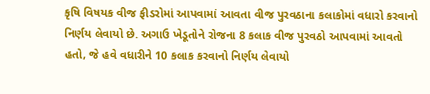કૃષિ વિષયક વીજ ફીડરોમાં આપવામાં આવતા વીજ પુરવઠાના કલાકોમાં વધારો કરવાનો નિર્ણય લેવાયો છે. અગાઉ ખેડૂતોને રોજના 8 કલાક વીજ પુરવઠો આપવામાં આવતો હતો, જે હવે વધારીને 10 કલાક કરવાનો નિર્ણય લેવાયો